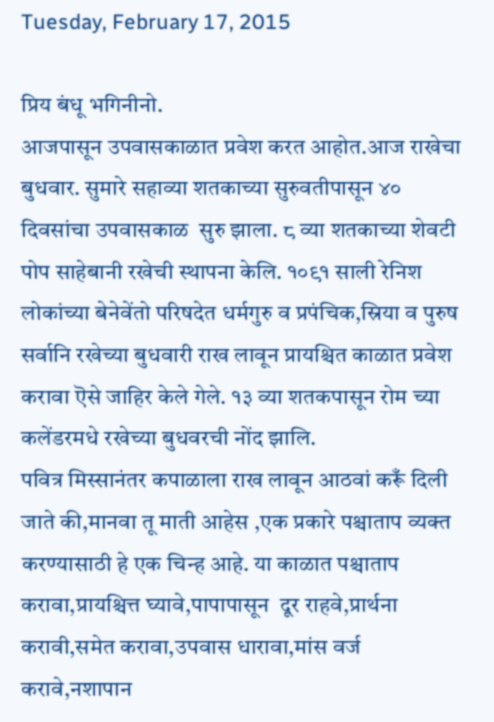Tuesday, February 17, 2015

प्रिय बंधू भगिनीनो.
आजपासून उपवासकाळात प्रवेश करत आहोत.आज राखेचा बुधवार. सुमारे सहाव्या शतकाच्या सुरुवतीपासून ४० दिवसांचा उपवासकाळ  सुरु झाला. ८ व्या शतकाच्या शेवटी पोप साहेबानी रखेची स्थापना केलि. १०९१ साली रेनिश लोकांच्या बेनेवेंतो परिषदेत धर्मगुरु व प्रपंचिक,स्रिया व पुरुष सर्वानि रखेच्या बुधवारी राख लावून प्रायश्चित काळात प्रवेश करावा ऎसे जाहिर केले गेले. १३ व्या शतकपासून रोम च्या कलेंडरमधे रखेच्या बुधवरची नोंद झालि.
पवित्र मिस्सानंतर कपाळाला राख लावून आठवां करूँ दिली जाते की,मानवा तू माती आहेस ,एक प्रकारे पश्चाताप व्यक्त करण्यासाठी हे एक चिन्ह आहे. या काळात पश्चाताप करावा,प्रायश्चित्त घ्यावे,पापापासून  दूर राहवे,प्रार्थना करावी,समेत करावा,उपवास धारावा,मांस वर्ज करावे,नशापान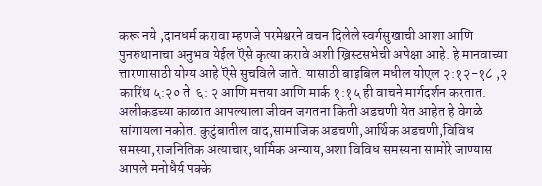करू नये ,दानधर्म करावा म्हणजे परमेश्वरने वचन दिलेले स्वर्गसुखाची आशा आणि पुनरुथानाचा अनुभव येईल ऎसे कृत्या करावे अशी ख्रिस्टसभेची अपेक्षा आहे. हे मानवाच्या त्तारणासाठी योग्य आहे ऎसे सुचविले जाते. यासाठी बाइबिल मधील योएल २:१२-१८ ,२ कारिंथ ५:२० ते  ६: २ आणि मत्तया आणि मार्क १:१५ ही वाचने मार्गदर्शन करतात.
अलीकडच्या काळात आपल्याला जीवन जगतना किती अडचणी येत आहेत हे वेगळे सांगायला नकोत. कुटुंबातील वाद,सामाजिक अडचणी,आर्थिक अडचणी,विविध समस्या,राजनितिक अत्याचार,धार्मिक अन्याय,अशा विविध समस्यना सामोरे जाण्यास आपले मनोधैर्य पक्के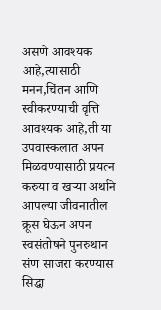असणे आवश्यक आहे,त्यासाठी मनन,चिंतन आणि स्वीकरण्याची वृत्ति आवश्यक आहे,ती या उपवास्कलात अपन मिळवण्यासाठी प्रयत्न करुया व खऱ्या अर्थाने आपल्या जीवनातील क्रूस घेऊन अपन स्वसंतोषने पुनरुथान संण साजरा करण्यास सिद्धा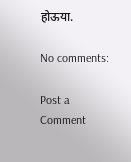होऊया.

No comments:

Post a Comment